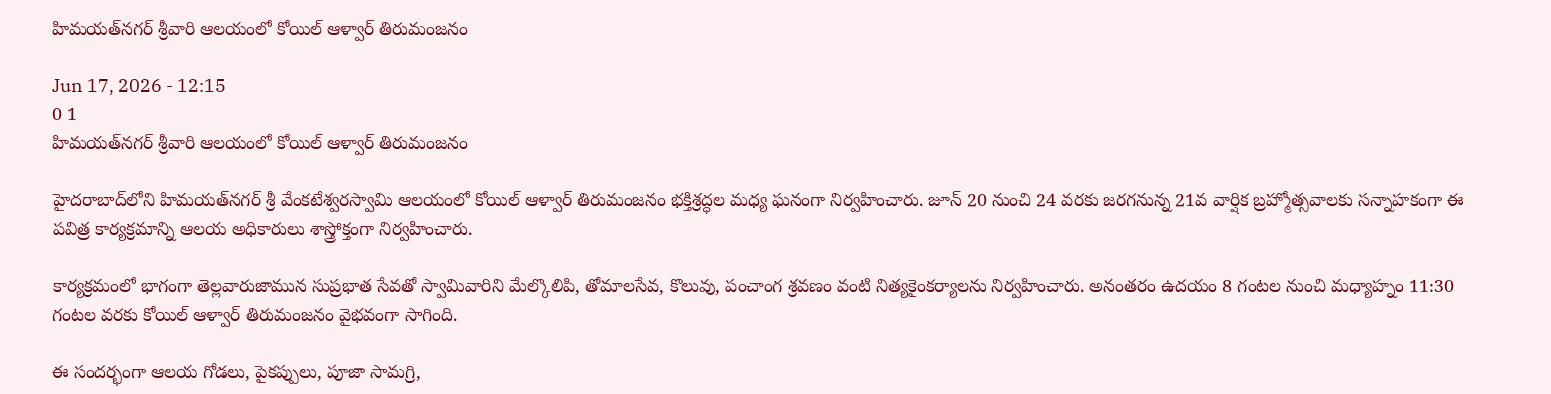హిమయత్‌నగర్ శ్రీవారి ఆలయంలో కోయిల్ ఆళ్వార్ తిరుమంజనం

Jun 17, 2026 - 12:15
0 1
హిమయత్‌నగర్ శ్రీవారి ఆలయంలో కోయిల్ ఆళ్వార్ తిరుమంజనం

హైదరాబాద్‌లోని హిమయత్‌నగర్ శ్రీ వేంకటేశ్వరస్వామి ఆలయంలో కోయిల్ ఆళ్వార్ తిరుమంజనం భక్తిశ్రద్ధల మధ్య ఘనంగా నిర్వహించారు. జూన్ 20 నుంచి 24 వరకు జరగనున్న 21వ వార్షిక బ్రహ్మోత్సవాలకు సన్నాహకంగా ఈ పవిత్ర కార్యక్రమాన్ని ఆలయ అధికారులు శాస్త్రోక్తంగా నిర్వహించారు.

కార్యక్రమంలో భాగంగా తెల్లవారుజామున సుప్రభాత సేవతో స్వామివారిని మేల్కొలిపి, తోమాలసేవ, కొలువు, పంచాంగ శ్రవణం వంటి నిత్యకైంకర్యాలను నిర్వహించారు. అనంతరం ఉదయం 8 గంటల నుంచి మధ్యాహ్నం 11:30 గంటల వరకు కోయిల్ ఆళ్వార్ తిరుమంజనం వైభవంగా సాగింది.

ఈ సందర్భంగా ఆలయ గోడలు, పైకప్పులు, పూజా సామగ్రి,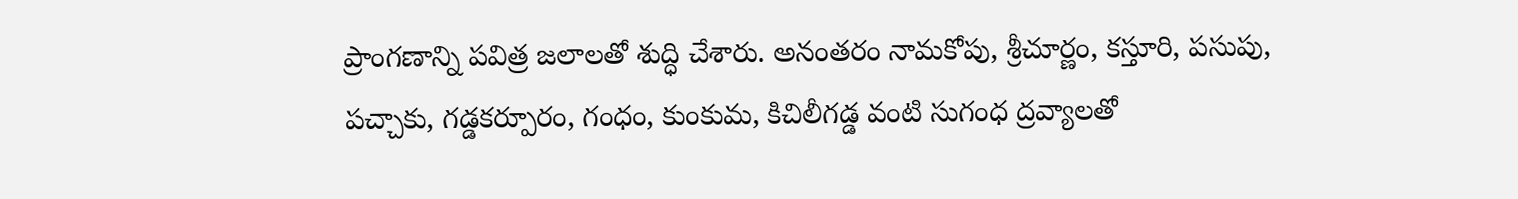ప్రాంగణాన్ని పవిత్ర జలాలతో శుద్ధి చేశారు. అనంతరం నామకోపు, శ్రీచూర్ణం, కస్తూరి, పసుపు, పచ్చాకు, గడ్డకర్పూరం, గంధం, కుంకుమ, కిచిలీగడ్డ వంటి సుగంధ ద్రవ్యాలతో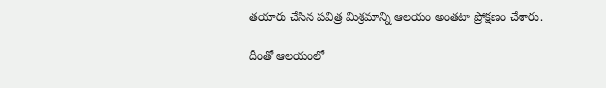తయారు చేసిన పవిత్ర మిశ్రమాన్ని ఆలయం అంతటా ప్రోక్షణం చేశారు.

దీంతో ఆలయంలో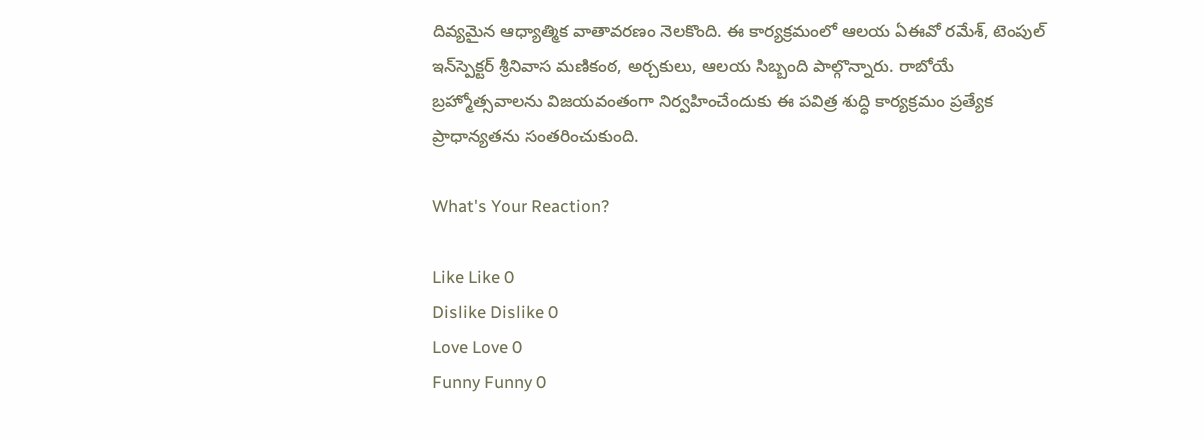దివ్యమైన ఆధ్యాత్మిక వాతావరణం నెలకొంది. ఈ కార్యక్రమంలో ఆలయ ఏఈవో రమేశ్, టెంపుల్ ఇన్‌స్పెక్టర్ శ్రీనివాస మణికంఠ, అర్చకులు, ఆలయ సిబ్బంది పాల్గొన్నారు. రాబోయే బ్రహ్మోత్సవాలను విజయవంతంగా నిర్వహించేందుకు ఈ పవిత్ర శుద్ధి కార్యక్రమం ప్రత్యేక ప్రాధాన్యతను సంతరించుకుంది.

What's Your Reaction?

Like Like 0
Dislike Dislike 0
Love Love 0
Funny Funny 0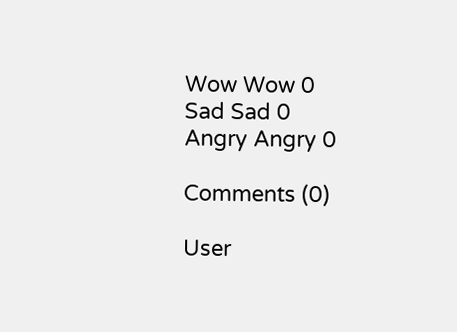Wow Wow 0
Sad Sad 0
Angry Angry 0

Comments (0)

User